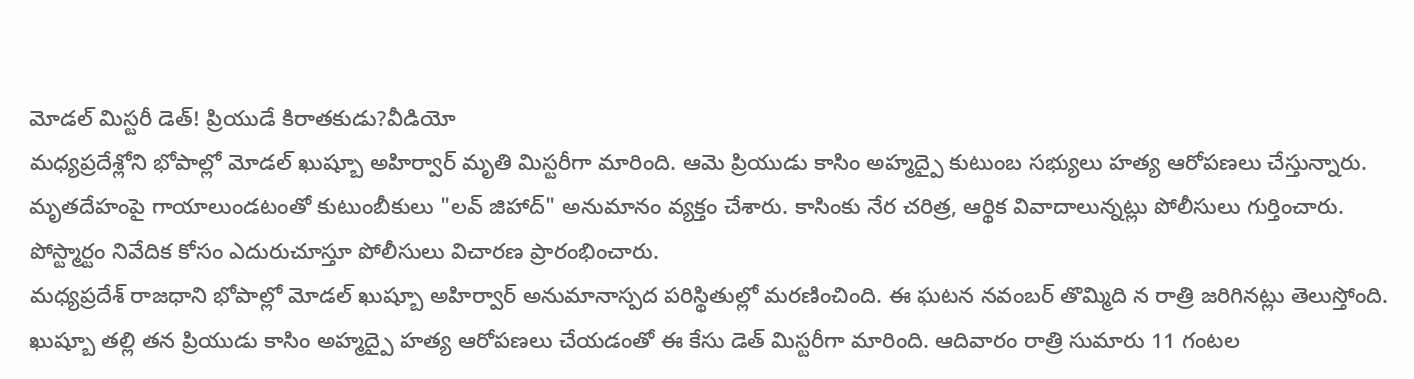మోడల్ మిస్టరీ డెత్! ప్రియుడే కిరాతకుడు?వీడియో
మధ్యప్రదేశ్లోని భోపాల్లో మోడల్ ఖుష్బూ అహిర్వార్ మృతి మిస్టరీగా మారింది. ఆమె ప్రియుడు కాసిం అహ్మద్పై కుటుంబ సభ్యులు హత్య ఆరోపణలు చేస్తున్నారు. మృతదేహంపై గాయాలుండటంతో కుటుంబీకులు "లవ్ జిహాద్" అనుమానం వ్యక్తం చేశారు. కాసింకు నేర చరిత్ర, ఆర్థిక వివాదాలున్నట్లు పోలీసులు గుర్తించారు. పోస్ట్మార్టం నివేదిక కోసం ఎదురుచూస్తూ పోలీసులు విచారణ ప్రారంభించారు.
మధ్యప్రదేశ్ రాజధాని భోపాల్లో మోడల్ ఖుష్బూ అహిర్వార్ అనుమానాస్పద పరిస్థితుల్లో మరణించింది. ఈ ఘటన నవంబర్ తొమ్మిది న రాత్రి జరిగినట్లు తెలుస్తోంది. ఖుష్బూ తల్లి తన ప్రియుడు కాసిం అహ్మద్పై హత్య ఆరోపణలు చేయడంతో ఈ కేసు డెత్ మిస్టరీగా మారింది. ఆదివారం రాత్రి సుమారు 11 గంటల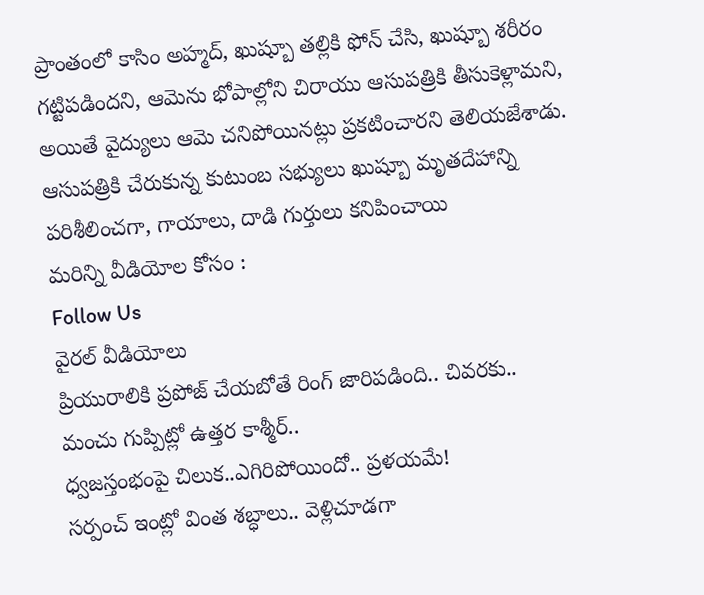ప్రాంతంలో కాసిం అహ్మద్, ఖుష్బూ తల్లికి ఫోన్ చేసి, ఖుష్బూ శరీరం గట్టిపడిందని, ఆమెను భోపాల్లోని చిరాయు ఆసుపత్రికి తీసుకెళ్లామని, అయితే వైద్యులు ఆమె చనిపోయినట్లు ప్రకటించారని తెలియజేశాడు. ఆసుపత్రికి చేరుకున్న కుటుంబ సభ్యులు ఖుష్బూ మృతదేహాన్ని పరిశీలించగా, గాయాలు, దాడి గుర్తులు కనిపించాయి
మరిన్ని వీడియోల కోసం :
Follow Us
వైరల్ వీడియోలు
ప్రియురాలికి ప్రపోజ్ చేయబోతే రింగ్ జారిపడింది.. చివరకు..
మంచు గుప్పిట్లో ఉత్తర కాశ్మీర్..
ధ్వజస్తంభంపై చిలుక..ఎగిరిపోయిందో.. ప్రళయమే!
సర్పంచ్ ఇంట్లో వింత శబ్ధాలు.. వెళ్లిచూడగా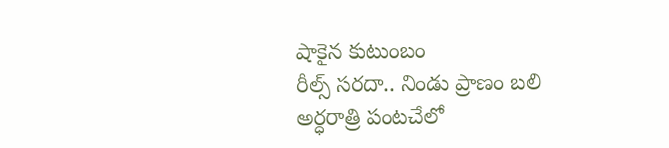షాకైన కుటుంబం
రీల్స్ సరదా.. నిండు ప్రాణం బలి
అర్ధరాత్రి పంటచేలో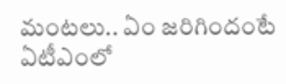మంటలు.. ఏం జరిగిందంటే
ఏటీఎంలో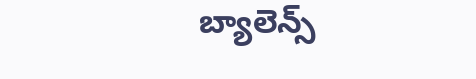బ్యాలెన్స్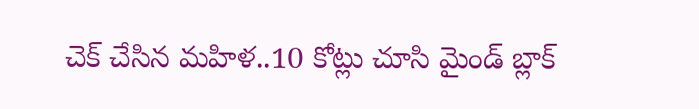చెక్ చేసిన మహిళ..10 కోట్లు చూసి మైండ్ బ్లాక్